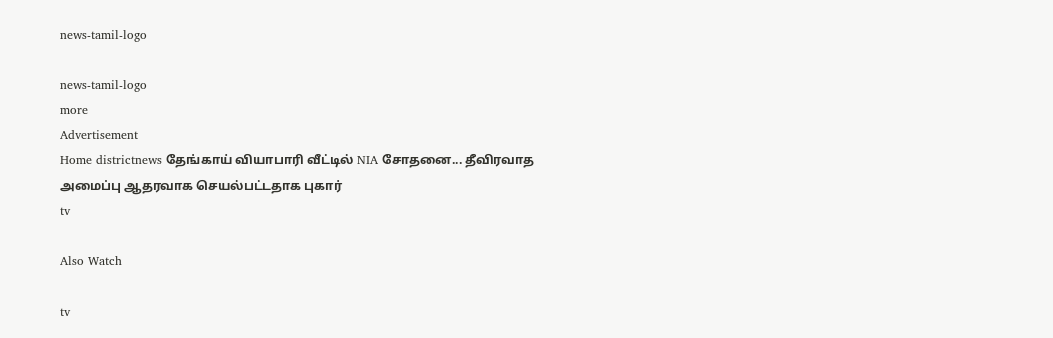news-tamil-logo

news-tamil-logo
more
Advertisement
Home districtnews தேங்காய் வியாபாரி வீட்டில் NIA சோதனை... தீவிரவாத அமைப்பு ஆதரவாக செயல்பட்டதாக புகார்
tv

Also Watch

tv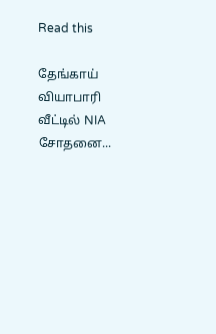Read this

தேங்காய் வியாபாரி வீட்டில் NIA சோதனை...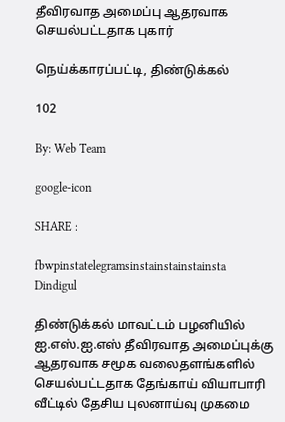தீவிரவாத அமைப்பு ஆதரவாக செயல்பட்டதாக புகார்

நெய்க்காரப்பட்டி, திண்டுக்கல்

102

By: Web Team

google-icon

SHARE :

fbwpinstatelegramsinstainstainstainsta
Dindigul

திண்டுக்கல் மாவட்டம் பழனியில் ஐ.எஸ்.ஐ.எஸ் தீவிரவாத அமைப்புக்கு ஆதரவாக சமூக வலைதளங்களில் செயல்பட்டதாக தேங்காய் வியாபாரி வீட்டில் தேசிய புலனாய்வு முகமை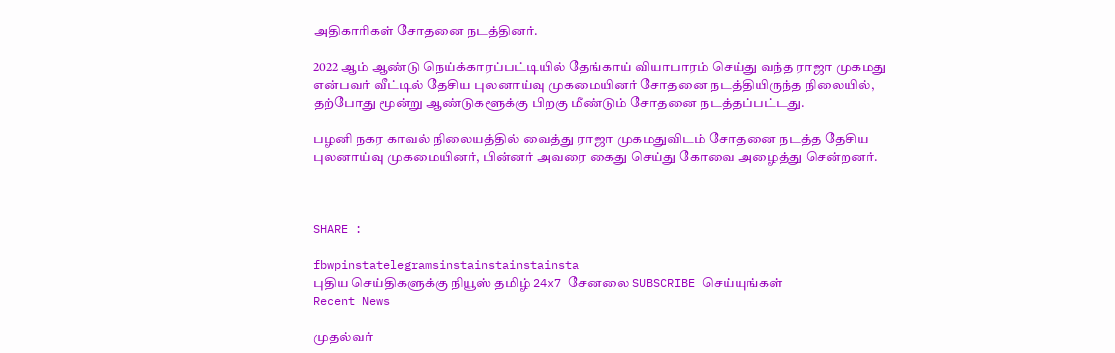அதிகாரிகள் சோதனை நடத்தினர்.

2022 ஆம் ஆண்டு நெய்க்காரப்பட்டியில் தேங்காய் வியாபாரம் செய்து வந்த ராஜா முகமது என்பவர் வீட்டில் தேசிய புலனாய்வு முகமையினர் சோதனை நடத்தியிருந்த நிலையில், தற்போது மூன்று ஆண்டுகளூக்கு பிறகு மீண்டும் சோதனை நடத்தப்பட்டது.

பழனி நகர காவல் நிலையத்தில் வைத்து ராஜா முகமதுவிடம் சோதனை நடத்த தேசிய புலனாய்வு முகமையினர், பின்னர் அவரை கைது செய்து கோவை அழைத்து சென்றனர்.



SHARE :

fbwpinstatelegramsinstainstainstainsta
புதிய செய்திகளுக்கு நியூஸ் தமிழ் 24x7 சேனலை SUBSCRIBE செய்யுங்கள்
Recent News

முதல்வர்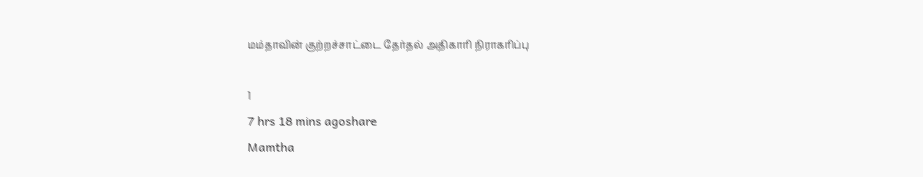மம்தாவின் குற்றச்சாட்டை தேர்தல் அதிகாரி நிராகரிப்பு

1
7 hrs 18 mins agoshare
Mamtha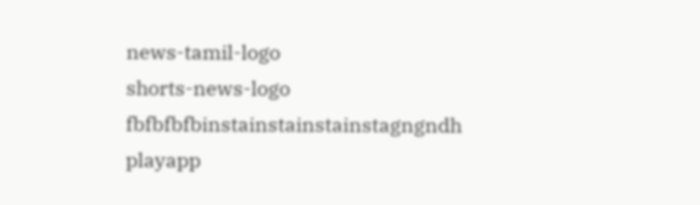news-tamil-logo
shorts-news-logo
fbfbfbfbinstainstainstainstagngndh
playapp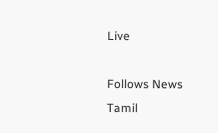Live

Follows News Tamil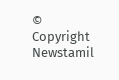© Copyright Newstamil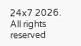24x7 2026. All rights reserved